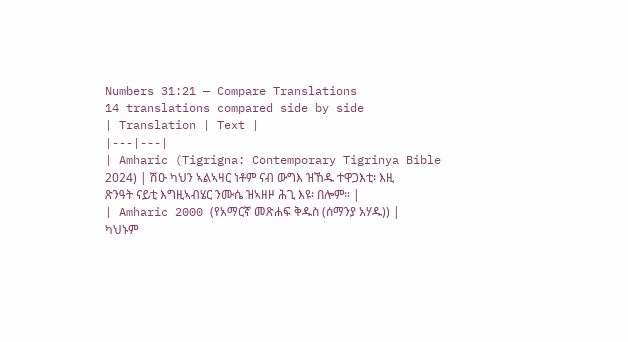Numbers 31:21 — Compare Translations
14 translations compared side by side
| Translation | Text |
|---|---|
| Amharic (Tigrigna: Contemporary Tigrinya Bible 2024) | ሽዑ ካህን ኣልኣዛር ነቶም ናብ ውግእ ዝኸዱ ተዋጋእቲ፡ እዚ ጽንዓት ናይቲ እግዚኣብሄር ንሙሴ ዝኣዘዞ ሕጊ እዩ፡ በሎም። |
| Amharic 2000 (የአማርኛ መጽሐፍ ቅዱስ (ሰማንያ አሃዱ)) | ካህኑም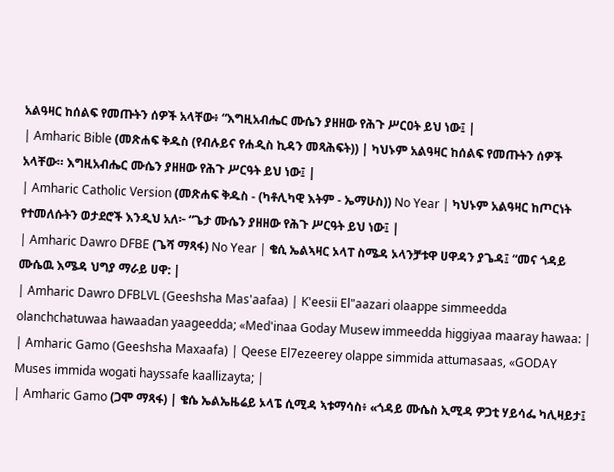አልዓዛር ከሰልፍ የመጡትን ሰዎች አላቸው፥ “እግዚአብሔር ሙሴን ያዘዘው የሕጉ ሥርዐት ይህ ነው፤ |
| Amharic Bible (መጽሐፍ ቅዱስ (የብሉይና የሐዲስ ኪዳን መጻሕፍት)) | ካህኑም አልዓዛር ከሰልፍ የመጡትን ሰዎች አላቸው። እግዚአብሔር ሙሴን ያዘዘው የሕጉ ሥርዓት ይህ ነው፤ |
| Amharic Catholic Version (መጽሐፍ ቅዱስ - (ካቶሊካዊ እትም - ኤማሁስ)) No Year | ካህኑም አልዓዛር ከጦርነት የተመለሱትን ወታደሮች እንዲህ አለ፦ “ጌታ ሙሴን ያዘዘው የሕጉ ሥርዓት ይህ ነው፤ |
| Amharic Dawro DFBE (ጌሻ ማጻፋ) No Year | ቄሲ ኤልኣዛር ኦላፐ ስሜዳ ኦላንቻቱዋ ሀዋዳን ያጌዳ፤ “መና ጎዳይ ሙሴዉ እሜዳ ህግያ ማራይ ሀዋ: |
| Amharic Dawro DFBLVL (Geeshsha Mas'aafaa) | K'eesii El"aazari olaappe simmeedda olanchchatuwaa hawaadan yaageedda; «Med'inaa Goday Musew immeedda higgiyaa maaray hawaa: |
| Amharic Gamo (Geeshsha Maxaafa) | Qeese El7ezeerey olappe simmida attumasaas, «GODAY Muses immida wogati hayssafe kaallizayta; |
| Amharic Gamo (ጋሞ ማጻፋ) | ቄሴ ኤልኤዜሬይ ኦላፔ ሲሚዳ ኣቱማሳስ፥ «ጎዳይ ሙሴስ ኢሚዳ ዎጋቲ ሃይሳፌ ካሊዛይታ፤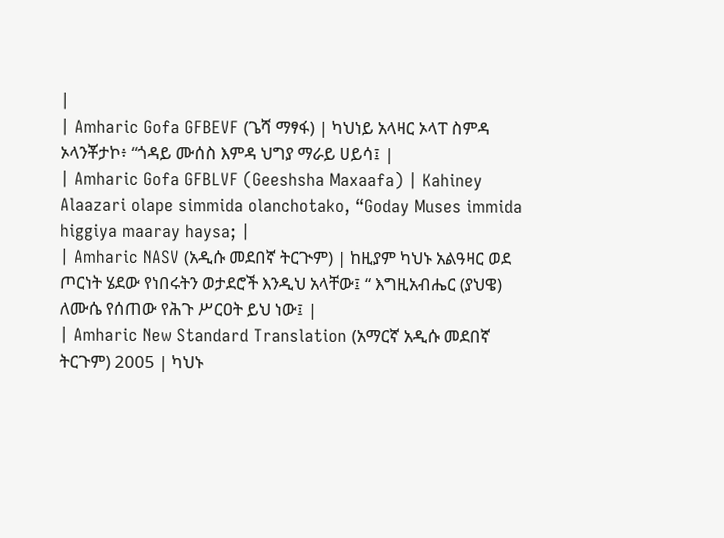|
| Amharic Gofa GFBEVF (ጌሻ ማፃፋ) | ካህነይ አላዛር ኦላፐ ስምዳ ኦላንቾታኮ፥ “ጎዳይ ሙሰስ እምዳ ህግያ ማራይ ሀይሳ፤ |
| Amharic Gofa GFBLVF (Geeshsha Maxaafa) | Kahiney Alaazari olape simmida olanchotako, “Goday Muses immida higgiya maaray haysa; |
| Amharic NASV (አዲሱ መደበኛ ትርጒም) | ከዚያም ካህኑ አልዓዛር ወደ ጦርነት ሄደው የነበሩትን ወታደሮች እንዲህ አላቸው፤ “ እግዚአብሔር (ያህዌ) ለሙሴ የሰጠው የሕጉ ሥርዐት ይህ ነው፤ |
| Amharic New Standard Translation (አማርኛ አዲሱ መደበኛ ትርጉም) 2005 | ካህኑ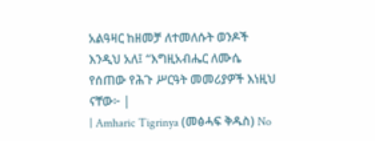አልዓዛር ከዘመቻ ለተመለሱት ወንዶች እንዲህ አለ፤ “እግዚአብሔር ለሙሴ የሰጠው የሕጉ ሥርዓት መመሪያዎች እነዚህ ናቸው፦ |
| Amharic Tigrinya (መፅሓፍ ቅዱስ) No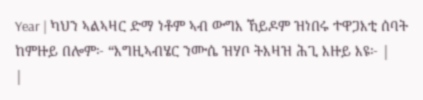Year | ካህን ኣልኣዛር ድማ ነቶም ኣብ ውግእ ኸይዶም ዝነበሩ ተዋጋእቲ ሰባት ከምዙይ በሎም፦ “እግዚኣብሄር ንሙሴ ዝሃቦ ትእዛዝ ሕጊ እዙይ እዩ፦ |
|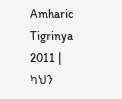Amharic Tigrinya 2011 | ካህን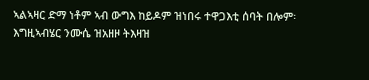ኣልኣዛር ድማ ነቶም ኣብ ውግእ ከይዶም ዝነበሩ ተዋጋእቲ ሰባት በሎም፡ እግዚኣብሄር ንሙሴ ዝአዘዞ ትእዛዝ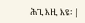ሕጊ እዚ እዩ፡ |